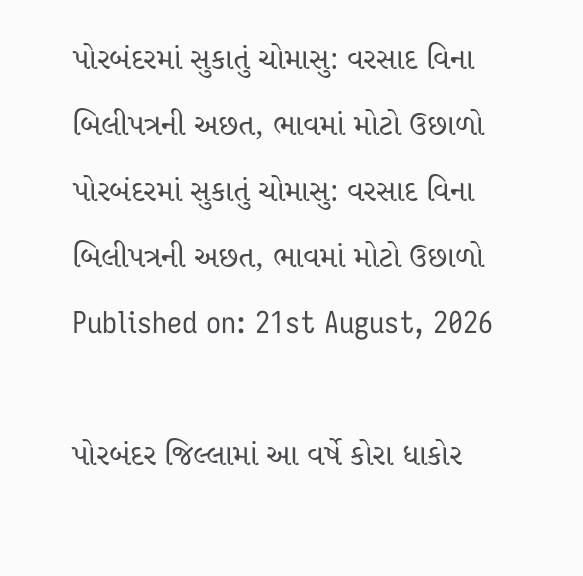પોરબંદરમાં સુકાતું ચોમાસુ: વરસાદ વિના બિલીપત્રની અછત, ભાવમાં મોટો ઉછાળો
પોરબંદરમાં સુકાતું ચોમાસુ: વરસાદ વિના બિલીપત્રની અછત, ભાવમાં મોટો ઉછાળો
Published on: 21st August, 2026

પોરબંદર જિલ્લામાં આ વર્ષે કોરા ધાકોર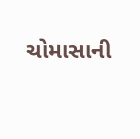ચોમાસાની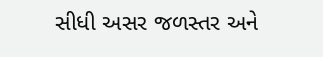સીધી અસર જળસ્તર અને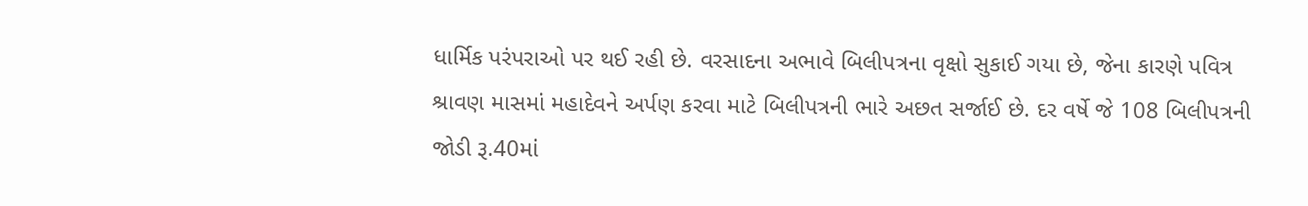ધાર્મિક પરંપરાઓ પર થઈ રહી છે. વરસાદના અભાવે બિલીપત્રના વૃક્ષો સુકાઈ ગયા છે, જેના કારણે પવિત્ર શ્રાવણ માસમાં મહાદેવને અર્પણ કરવા માટે બિલીપત્રની ભારે અછત સર્જાઈ છે. દર વર્ષે જે 108 બિલીપત્રની જોડી રૂ.40માં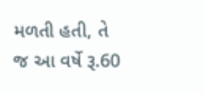મળતી હતી, તે જ આ વર્ષે રૂ.60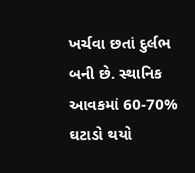ખર્ચવા છતાં દુર્લભ બની છે. સ્થાનિક આવકમાં 60-70% ઘટાડો થયો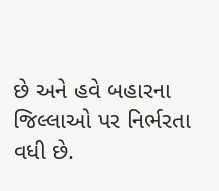છે અને હવે બહારના જિલ્લાઓ પર નિર્ભરતા વધી છે.